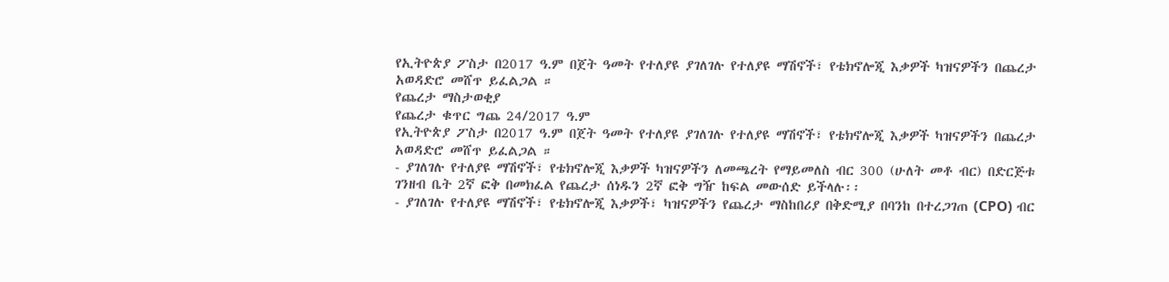የኢትዮጵያ ፖስታ በ2017 ዓ.ም በጀት ዓመት የተለያዩ ያገለገሉ የተለያዩ ማሽኖች፣ የቴክኖሎጂ እቃዎች ካዝናዎችን በጨረታ አወዳድሮ መሸጥ ይፈልጋል ።
የጨረታ ማስታወቂያ
የጨረታ ቁጥር ግጨ 24/2017 ዓ.ም
የኢትዮጵያ ፖስታ በ2017 ዓ.ም በጀት ዓመት የተለያዩ ያገለገሉ የተለያዩ ማሽኖች፣ የቴክኖሎጂ እቃዎች ካዝናዎችን በጨረታ አወዳድሮ መሸጥ ይፈልጋል ።
- ያገለገሉ የተለያዩ ማሽኖች፣ የቴክኖሎጂ እቃዎች ካዝናዎችን ለመጫረት የማይመለስ ብር 300 (ሁለት መቶ ብር) በድርጅቱ ገንዘብ ቤት 2ኛ ፎቅ በመክፈል የጨረታ ሰነዱን 2ኛ ፎቅ ግዥ ከፍል መውሰድ ይችላሉ፡፡
- ያገለገሉ የተለያዩ ማሽኖች፣ የቴክኖሎጂ እቃዎች፣ ካዝናዎችን የጨረታ ማስከበሪያ በቅድሚያ በባንከ በተረጋገጠ (CPO) ብር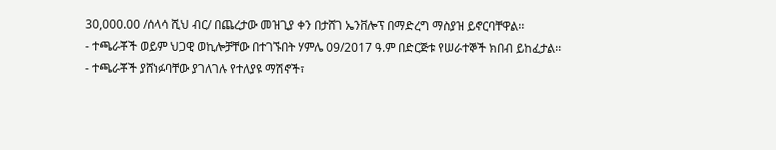30,000.00 /ሰላሳ ሺህ ብር/ በጨረታው መዝጊያ ቀን በታሸገ ኤንቨሎፕ በማድረግ ማስያዝ ይኖርባቸዋል፡፡
- ተጫራቾች ወይም ህጋዊ ወኪሎቻቸው በተገኙበት ሃምሌ 09/2017 ዓ.ም በድርጅቱ የሠራተኞች ክበብ ይከፈታል፡፡
- ተጫራቾች ያሸነፉባቸው ያገለገሉ የተለያዩ ማሽኖች፣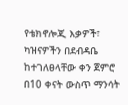የቴክኖሎጂ እቃዎች፣ ካዝናዎችን በደብዳቤ ከተገለፀላቸው ቀን ጀምሮ በ10 ቀናት ውስጥ ማንሳት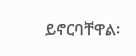ይኖርባቸዋል፡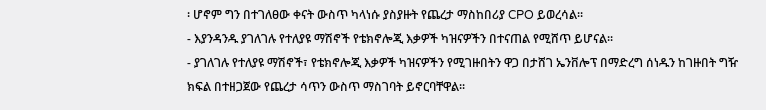፡ ሆኖም ግን በተገለፀው ቀናት ውስጥ ካላነሱ ያስያዙት የጨረታ ማስከበሪያ CPO ይወረሳል፡፡
- እያንዳንዱ ያገለገሉ የተለያዩ ማሽኖች የቴክኖሎጂ እቃዎች ካዝናዎችን በተናጠል የሚሸጥ ይሆናል፡፡
- ያገለገሉ የተለያዩ ማሽኖች፣ የቴክኖሎጂ እቃዎች ካዝናዎችን የሚገዙበትን ዋጋ በታሸገ ኤንቨሎፕ በማድረግ ሰነዱን ከገዙበት ግዥ ክፍል በተዘጋጀው የጨረታ ሳጥን ውስጥ ማስገባት ይኖርባቸዋል፡፡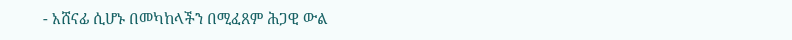- አሸናፊ ሲሆኑ በመካከላችን በሚፈጸም ሕጋዊ ውል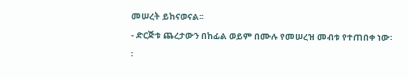መሠረት ይከናወናል፡፡
- ድርጅቱ ጨረታውን በከፊል ወይም በሙሉ የመሠረዝ መብቱ የተጠበቀ ነው፡፡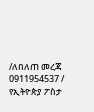/ለበለጠ መረጃ 0911954537 /
የኢትዮጵያ ፖስታ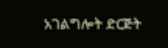አገልግሎት ድርጅት